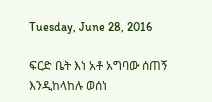Tuesday, June 28, 2016

ፍርድ ቤት እነ አቶ አግባው ሰጠኝ እንዲከላከሉ ወሰነ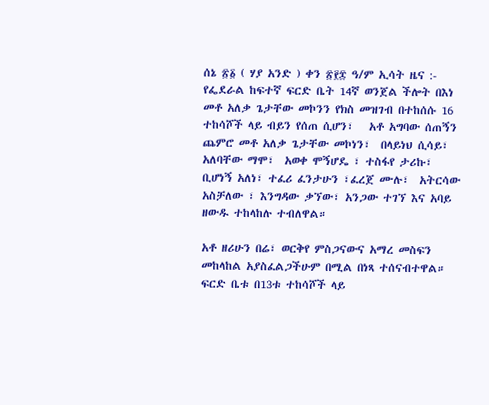ሰኔ ፳፩ ( ሃያ አንድ ) ቀን ፳፻፰ ዓ/ም ኢሳት ዜና :- የፌደራል ከፍተኛ ፍርድ ቤት 14ኛ ወንጀል ችሎት በእነ መቶ አለቃ ጌታቸው መኮንን የክስ መዝገብ በተከሰሱ 16 ተከሳሾች ላይ ብይን የሰጠ ሲሆን፣   አቶ አግባው ሰጠኝን ጨምሮ መቶ አለቃ ጌታቸው መኮነን፣  በላይነህ ሲሳይ፣  አለባቸው ማሞ፣  አወቀ ሞኝሆዴ ፣ ተስፋየ ታሪኩ፣  ቢሆነኝ አለነ፣ ተፈሪ ፈንታሁን ፣ፈረጀ ሙሉ፣  አትርሳው አስቻለው ፣ እንግዳው ቃኘው፣ አንጋው ተገኘ እና አባይ ዘውዱ ተከላከሉ ተብለዋል።

አቶ ዘሪሁን በሬ፣ ወርቅየ ምስጋናውና አማረ መስፍን መከላከል አያስፈልጋችሁም በሚል በነጻ ተሰናብተዋል። ፍርድ ቤቱ በ13ቱ ተከሳሾች ላይ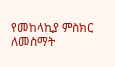የመከላኪያ ምስክር ለመስማት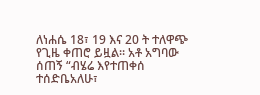ለነሐሴ 18፣ 19 እና 20 ት ተለዋጭ የጊዜ ቀጠሮ ይዟል። አቶ አግባው ሰጠኝ “ብሄሬ እየተጠቀሰ  ተሰድቤአለሁ፣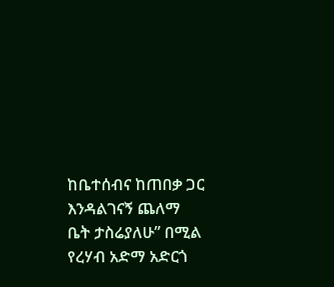ከቤተሰብና ከጠበቃ ጋር እንዳልገናኝ ጨለማ ቤት ታስሬያለሁ” በሚል የረሃብ አድማ አድርጎ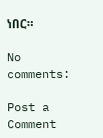ነበር።

No comments:

Post a Comment